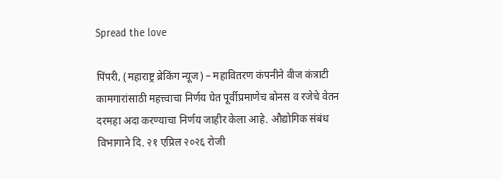Spread the love

पिंपरी, (महाराष्ट्र ब्रेकिंग न्यूज) – महावितरण कंपनीने वीज कंत्राटी कामगारांसाठी महत्त्वाचा निर्णय घेत पूर्वीप्रमाणेच बोनस व रजेचे वेतन दरमहा अदा करण्याचा निर्णय जाहीर केला आहे. औद्योगिक संबंध विभागाने दि. २१ एप्रिल २०२६ रोजी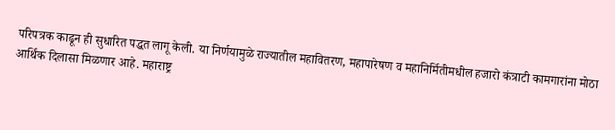परिपत्रक काढून ही सुधारित पद्धत लागू केली. या निर्णयामुळे राज्यातील महावितरण, महापारेषण व महानिर्मितीमधील हजारो कंत्राटी कामगारांना मोठा आर्थिक दिलासा मिळणार आहे. महाराष्ट्र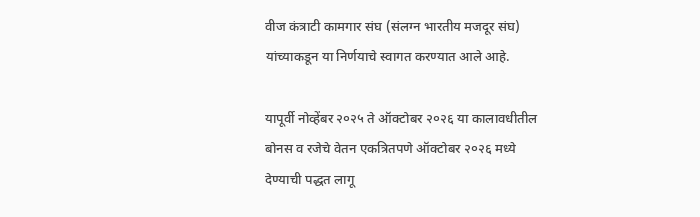वीज कंत्राटी कामगार संघ (संलग्न भारतीय मजदूर संघ) यांच्याकडून या निर्णयाचे स्वागत करण्यात आले आहे.

यापूर्वी नोव्हेंबर २०२५ ते ऑक्टोबर २०२६ या कालावधीतील बोनस व रजेचे वेतन एकत्रितपणे ऑक्टोबर २०२६ मध्ये देण्याची पद्धत लागू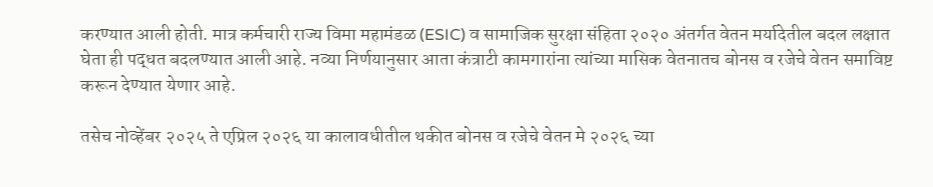करण्यात आली होती. मात्र कर्मचारी राज्य विमा महामंडळ (ESIC) व सामाजिक सुरक्षा संहिता २०२० अंतर्गत वेतन मर्यादेतील बदल लक्षात घेता ही पद्धत बदलण्यात आली आहे. नव्या निर्णयानुसार आता कंत्राटी कामगारांना त्यांच्या मासिक वेतनातच बोनस व रजेचे वेतन समाविष्ट करून देण्यात येणार आहे.

तसेच नोव्हेंबर २०२५ ते एप्रिल २०२६ या कालावधीतील थकीत बोनस व रजेचे वेतन मे २०२६ च्या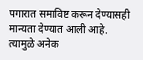पगारात समाविष्ट करून देण्यासही मान्यता देण्यात आली आहे. त्यामुळे अनेक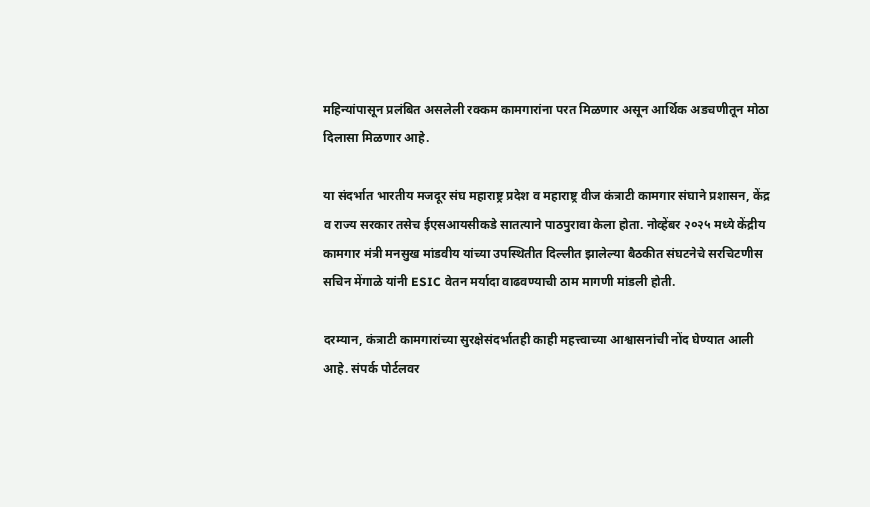महिन्यांपासून प्रलंबित असलेली रक्कम कामगारांना परत मिळणार असून आर्थिक अडचणीतून मोठा दिलासा मिळणार आहे.

या संदर्भात भारतीय मजदूर संघ महाराष्ट्र प्रदेश व महाराष्ट्र वीज कंत्राटी कामगार संघाने प्रशासन, केंद्र व राज्य सरकार तसेच ईएसआयसीकडे सातत्याने पाठपुरावा केला होता. नोव्हेंबर २०२५ मध्ये केंद्रीय कामगार मंत्री मनसुख मांडवीय यांच्या उपस्थितीत दिल्लीत झालेल्या बैठकीत संघटनेचे सरचिटणीस सचिन मेंगाळे यांनी ESIC वेतन मर्यादा वाढवण्याची ठाम मागणी मांडली होती.

दरम्यान, कंत्राटी कामगारांच्या सुरक्षेसंदर्भातही काही महत्त्वाच्या आश्वासनांची नोंद घेण्यात आली आहे. संपर्क पोर्टलवर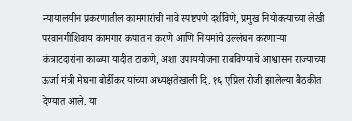न्यायालयीन प्रकरणातील कामगारांची नावे स्पष्टपणे दर्शविणे, प्रमुख नियोक्त्याच्या लेखी परवानगीशिवाय कामगार कपात न करणे आणि नियमांचे उल्लंघन करणाऱ्या कंत्राटदारांना काळ्या यादीत टाकणे, अशा उपाययोजना राबविण्याचे आश्वासन राज्याच्या ऊर्जा मंत्री मेघना बोर्डीकर यांच्या अध्यक्षतेखाली दि. १६ एप्रिल रोजी झालेल्या बैठकीत देण्यात आले. या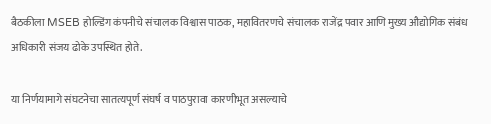बैठकीला MSEB होल्डिंग कंपनीचे संचालक विश्वास पाठक, महावितरणचे संचालक राजेंद्र पवार आणि मुख्य औद्योगिक संबंध अधिकारी संजय ढोके उपस्थित होते.

या निर्णयामागे संघटनेचा सातत्यपूर्ण संघर्ष व पाठपुरावा कारणीभूत असल्याचे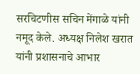सरचिटणीस सचिन मेंगाळे यांनी नमूद केले. अध्यक्ष निलेश खरात यांनी प्रशासनाचे आभार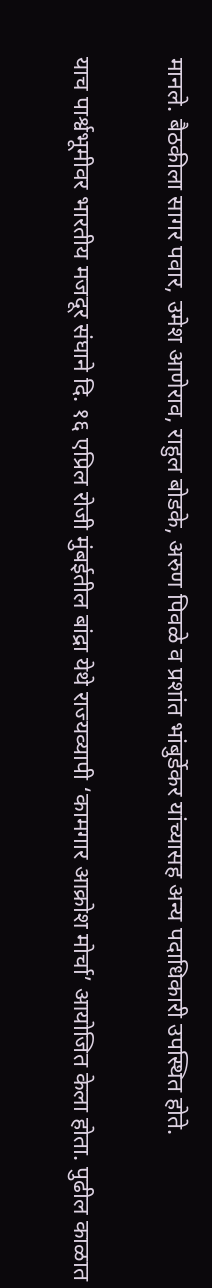मानले. बैठकीला सागर पवार, उमेश आणेराव, राहुल बोडके, अरुण पिवळे व प्रशांत भांबुर्डेकर यांच्यासह अन्य पदाधिकारी उपस्थित होते.

याच पार्श्वभूमीवर भारतीय मजदूर संघाने दि. १६ एप्रिल रोजी मुंबईतील बांद्रा येथे राज्यव्यापी ‘कामगार आक्रोश मोर्चा’ आयोजित केला होता. पुढील काळात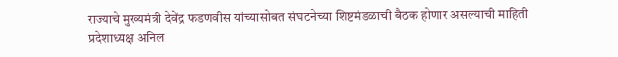राज्याचे मुख्यमंत्री देवेंद्र फडणवीस यांच्यासोबत संघटनेच्या शिष्टमंडळाची बैठक होणार असल्याची माहिती प्रदेशाध्यक्ष अनिल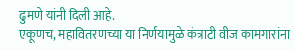ढुमणे यांनी दिली आहे.
एकूणच, महावितरणच्या या निर्णयामुळे कंत्राटी वीज कामगारांना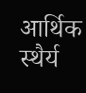आर्थिक स्थैर्य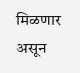मिळणार असून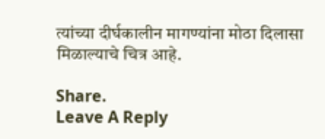त्यांच्या दीर्घकालीन मागण्यांना मोठा दिलासा मिळाल्याचे चित्र आहे.

Share.
Leave A Reply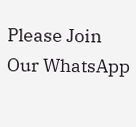Please Join Our WhatsApp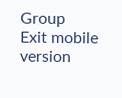Group
Exit mobile version